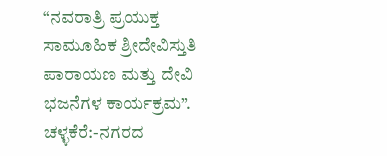“ನವರಾತ್ರಿ ಪ್ರಯುಕ್ತ ಸಾಮೂಹಿಕ ಶ್ರೀದೇವಿಸ್ತುತಿ ಪಾರಾಯಣ ಮತ್ತು ದೇವಿ ಭಜನೆಗಳ ಕಾರ್ಯಕ್ರಮ”.
ಚಳ್ಳಕೆರೆ:-ನಗರದ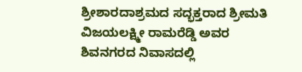ಶ್ರೀಶಾರದಾಶ್ರಮದ ಸದ್ಭಕ್ತರಾದ ಶ್ರೀಮತಿ ವಿಜಯಲಕ್ಷ್ಮೀ ರಾಮರೆಡ್ಡಿ ಅವರ ಶಿವನಗರದ ನಿವಾಸದಲ್ಲಿ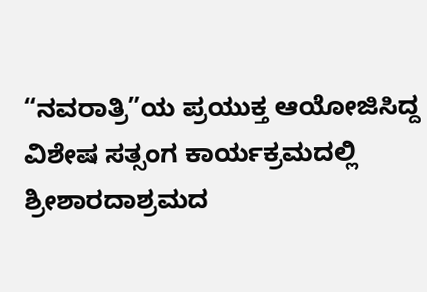“ನವರಾತ್ರಿ”ಯ ಪ್ರಯುಕ್ತ ಆಯೋಜಿಸಿದ್ದ ವಿಶೇಷ ಸತ್ಸಂಗ ಕಾರ್ಯಕ್ರಮದಲ್ಲಿ ಶ್ರೀಶಾರದಾಶ್ರಮದ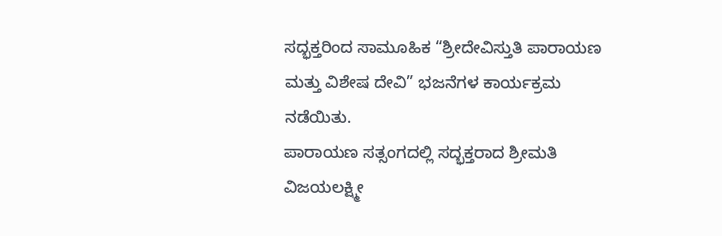ಸದ್ಭಕ್ತರಿಂದ ಸಾಮೂಹಿಕ “ಶ್ರೀದೇವಿಸ್ತುತಿ ಪಾರಾಯಣ ಮತ್ತು ವಿಶೇಷ ದೇವಿ” ಭಜನೆಗಳ ಕಾರ್ಯಕ್ರಮ ನಡೆಯಿತು.
ಪಾರಾಯಣ ಸತ್ಸಂಗದಲ್ಲಿ ಸದ್ಭಕ್ತರಾದ ಶ್ರೀಮತಿ ವಿಜಯಲಕ್ಷ್ಮೀ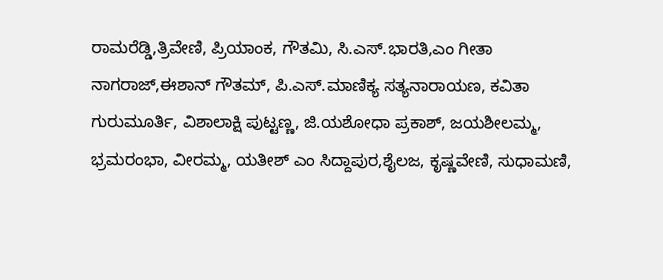ರಾಮರೆಡ್ಡಿ,ತ್ರಿವೇಣಿ, ಪ್ರಿಯಾಂಕ, ಗೌತಮಿ, ಸಿ.ಎಸ್.ಭಾರತಿ,ಎಂ ಗೀತಾ ನಾಗರಾಜ್,ಈಶಾನ್ ಗೌತಮ್, ಪಿ.ಎಸ್.ಮಾಣಿಕ್ಯ ಸತ್ಯನಾರಾಯಣ, ಕವಿತಾ ಗುರುಮೂರ್ತಿ, ವಿಶಾಲಾಕ್ಷಿ ಪುಟ್ಟಣ್ಣ, ಜಿ.ಯಶೋಧಾ ಪ್ರಕಾಶ್, ಜಯಶೀಲಮ್ಮ, ಭ್ರಮರಂಭಾ, ವೀರಮ್ಮ, ಯತೀಶ್ ಎಂ ಸಿದ್ದಾಪುರ,ಶೈಲಜ, ಕೃಷ್ಣವೇಣಿ, ಸುಧಾಮಣಿ,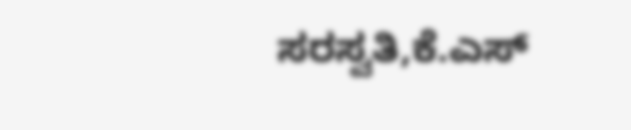ಸರಸ್ವತಿ,ಕೆ.ಎಸ್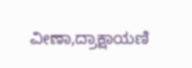ವೀಣಾ,ದ್ರಾಕ್ಷಾಯಣಿ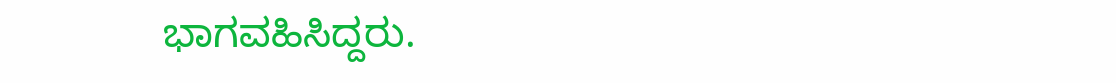ಭಾಗವಹಿಸಿದ್ದರು.